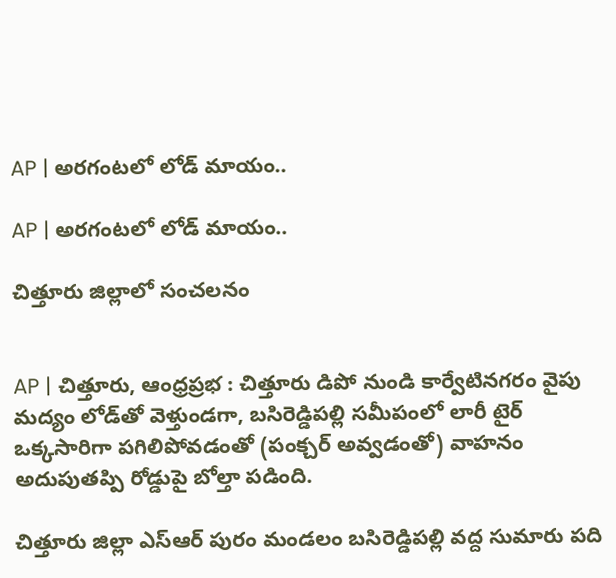AP | అరగంటలో లోడ్ మాయం..

AP | అరగంటలో లోడ్ మాయం..

చిత్తూరు జిల్లాలో సంచలనం


AP | చిత్తూరు, ఆంధ్ర‌ప్ర‌భ : చిత్తూరు డిపో నుండి కార్వేటినగరం వైపు మద్యం లోడ్‌తో వెళ్తుండగా, బసిరెడ్డిపల్లి సమీపంలో లారీ టైర్ ఒక్కసారిగా పగిలిపోవడంతో (పంక్చర్ అవ్వడంతో) వాహనం అదుపుతప్పి రోడ్డుపై బోల్తా పడింది.

చిత్తూరు జిల్లా ఎస్ఆర్ పురం మండలం బసిరెడ్డిపల్లి వద్ద సుమారు పది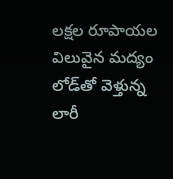లక్షల రూపాయల విలువైన మద్యం లోడ్‌తో వెళ్తున్న లారీ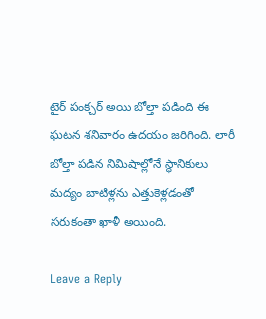టైర్ పంక్చర్ అయి బోల్తా పడింది ఈ ఘటన శనివారం ఉదయం జరిగింది. లారీ బోల్తా పడిన నిమిషాల్లోనే స్థానికులు మద్యం బాటిళ్లను ఎత్తుకెళ్లడంతో సరుకంతా ఖాళీ అయింది.

Leave a Reply